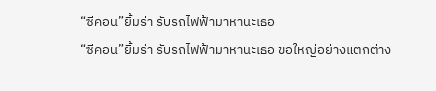“ซีคอน”ยิ้มร่า รับรถไฟฟ้ามาหานะเธอ
“ซีคอน”ยิ้มร่า รับรถไฟฟ้ามาหานะเธอ ขอใหญ่อย่างแตกต่าง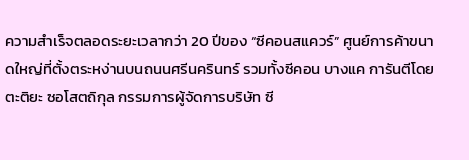ความสำเร็จตลอดระยะเวลากว่า 20 ปีของ “ซีคอนสแควร์” ศูนย์การค้าขนาดใหญ่ที่ตั้งตระหง่านบนถนนศรีนครินทร์ รวมทั้งซีคอน บางแค การันตีโดย ตะติยะ ซอโสตถิกุล กรรมการผู้จัดการบริษัท ซี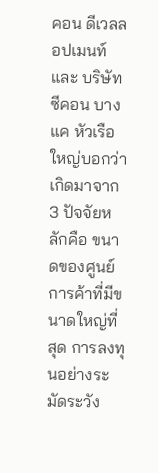คอน ดีเวลลอปเมนท์ และ บริษัท ซีคอน บางแค หัวเรือใหญ่บอกว่าเกิดมาจาก 3 ปัจจัยหลักคือ ขนาดของศูนย์การค้าที่มีขนาดใหญ่ที่สุด การลงทุนอย่างระมัดระวัง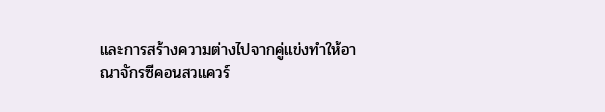และการสร้างความต่างไปจากคู่แข่งทำให้อาณาจักรซีคอนสวแควร์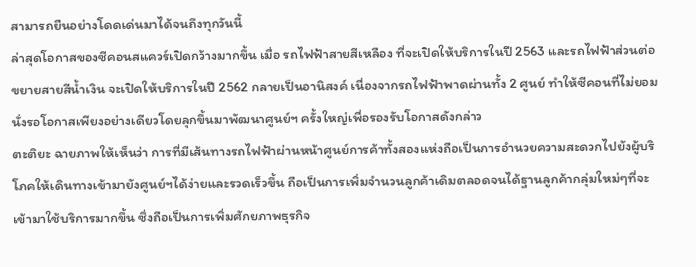สามารถยืนอย่างโดดเด่นมาได้จนถึงทุกวันนี้
ล่าสุดโอกาสของซีคอนสแควร์เปิดกว้างมากขึ้น เมื่อ รถไฟฟ้าสายสีเหลือง ที่จะเปิดให้บริการในปี 2563 และรถไฟฟ้าส่วนต่อขยายสายสีน้ำเงิน จะเปิดให้บริการในปี 2562 กลายเป็นอานิสงค์ เนื่องจากรถไฟฟ้าพาดผ่านทั้ง 2 ศูนย์ ทำให้ซีคอนที่ไม่ยอมนั่งรอโอกาสเพียงอย่างเดียวโดยลุกขึ้นมาพัฒนาศูนย์ฯ ครั้งใหญ่เพื่อรองรับโอกาสดังกล่าว
ตะติยะ ฉายภาพให้เห็นว่า การที่มีเส้นทางรถไฟฟ้าผ่านหน้าศูนย์การค้าทั้งสองแห่งถือเป็นการอำนวยความสะดวกไปยังผู้บริโภคให้เดินทางเข้ามายังศูนย์ฯได้ง่ายและรวดเร็วขึ้น ถือเป็นการเพิ่มจำนวนลูกค้าเดิมตลอดจนได้ฐานลูกค้ากลุ่มใหม่ๆที่จะเข้ามาใช้บริการมากขึ้น ซึ่งถือเป็นการเพิ่มศักยภาพธุรกิจ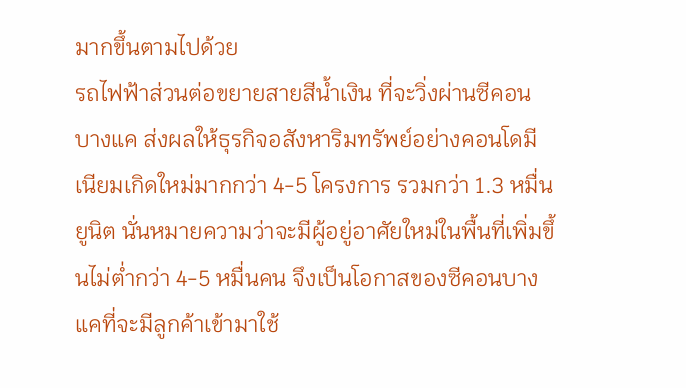มากขึ้นตามไปด้วย
รถไฟฟ้าส่วนต่อขยายสายสีน้ำเงิน ที่จะวิ่งผ่านซีคอน บางแค ส่งผลให้ธุรกิจอสังหาริมทรัพย์อย่างคอนโดมีเนียมเกิดใหม่มากกว่า 4-5 โครงการ รวมกว่า 1.3 หมื่นยูนิต นั่นหมายความว่าจะมีผู้อยู่อาศัยใหม่ในพื้นที่เพิ่มขึ้นไม่ต่ำกว่า 4-5 หมื่นคน จึงเป็นโอกาสของซีคอนบางแคที่จะมีลูกค้าเข้ามาใช้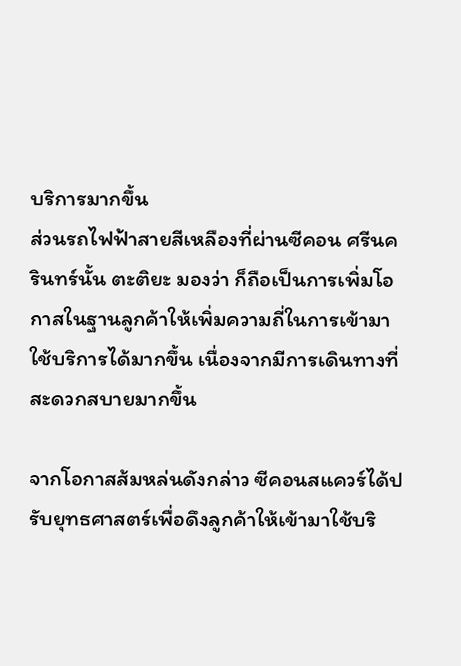บริการมากขึ้น
ส่วนรถไฟฟ้าสายสีเหลืองที่ผ่านซีคอน ศรีนครินทร์นั้น ตะติยะ มองว่า ก็ถือเป็นการเพิ่มโอกาสในฐานลูกค้าให้เพิ่มความถี่ในการเข้ามาใช้บริการได้มากขึ้น เนื่องจากมีการเดินทางที่สะดวกสบายมากขึ้น

จากโอกาสส้มหล่นดังกล่าว ซีคอนสแควร์ได้ปรับยุทธศาสตร์เพื่อดึงลูกค้าให้เข้ามาใช้บริ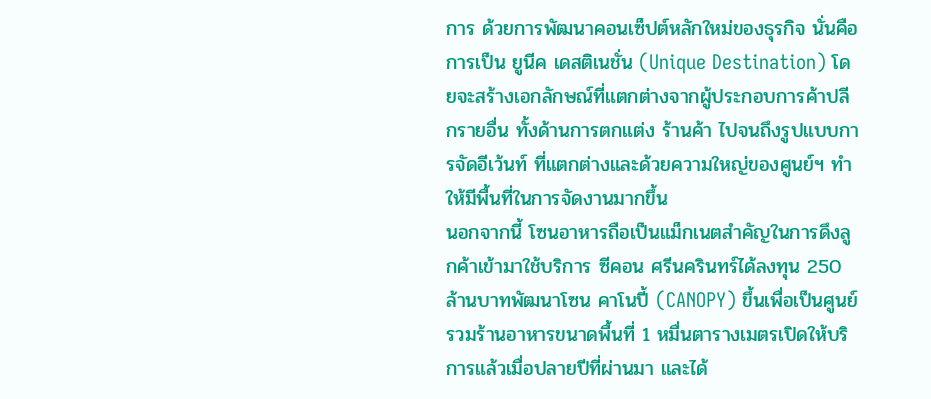การ ด้วยการพัฒนาคอนเซ็ปต์หลักใหม่ของธุรกิจ นั่นคือ การเป็น ยูนีค เดสติเนชั่น (Unique Destination) โดยจะสร้างเอกลักษณ์ที่แตกต่างจากผู้ประกอบการค้าปลีกรายอื่น ทั้งด้านการตกแต่ง ร้านค้า ไปจนถึงรูปแบบการจัดอีเว้นท์ ที่แตกต่างและด้วยความใหญ่ของศูนย์ฯ ทำให้มีพื้นที่ในการจัดงานมากขึ้น
นอกจากนี้ โซนอาหารถือเป็นแม็กเนตสำคัญในการดึงลูกค้าเข้ามาใช้บริการ ซีคอน ศรีนครินทร์ได้ลงทุน 250 ล้านบาทพัฒนาโซน คาโนปี้ (CANOPY) ขึ้นเพื่อเป็นศูนย์รวมร้านอาหารขนาดพื้นที่ 1 หมื่นตารางเมตรเปิดให้บริการแล้วเมื่อปลายปีที่ผ่านมา และได้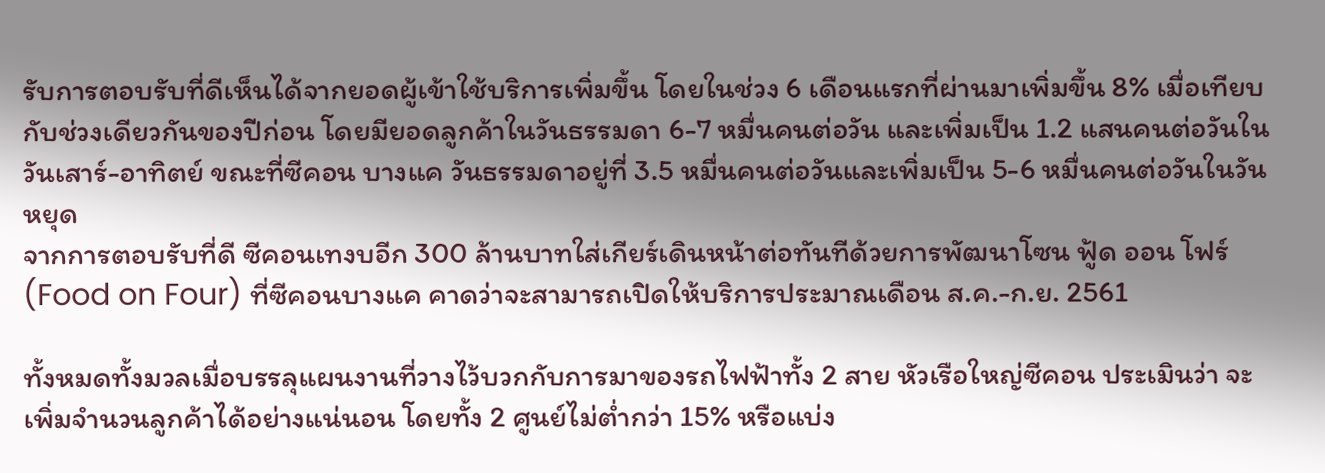รับการตอบรับที่ดีเห็นได้จากยอดผู้เข้าใช้บริการเพิ่มขึ้น โดยในช่วง 6 เดือนแรกที่ผ่านมาเพิ่มขึ้น 8% เมื่อเทียบกับช่วงเดียวกันของปีก่อน โดยมียอดลูกค้าในวันธรรมดา 6-7 หมื่นคนต่อวัน และเพิ่มเป็น 1.2 แสนคนต่อวันในวันเสาร์-อาทิตย์ ขณะที่ซีคอน บางแค วันธรรมดาอยู่ที่ 3.5 หมื่นคนต่อวันและเพิ่มเป็น 5-6 หมื่นคนต่อวันในวันหยุด
จากการตอบรับที่ดี ซีคอนเทงบอีก 300 ล้านบาทใส่เกียร์เดินหน้าต่อทันทีด้วยการพัฒนาโซน ฟู้ด ออน โฟร์ (Food on Four) ที่ซีคอนบางแค คาดว่าจะสามารถเปิดให้บริการประมาณเดือน ส.ค.-ก.ย. 2561

ทั้งหมดทั้งมวลเมื่อบรรลุแผนงานที่วางไว้บวกกับการมาของรถไฟฟ้าทั้ง 2 สาย หัวเรือใหญ่ซีคอน ประเมินว่า จะเพิ่มจำนวนลูกค้าได้อย่างแน่นอน โดยทั้ง 2 ศูนย์ไม่ต่ำกว่า 15% หรือแบ่ง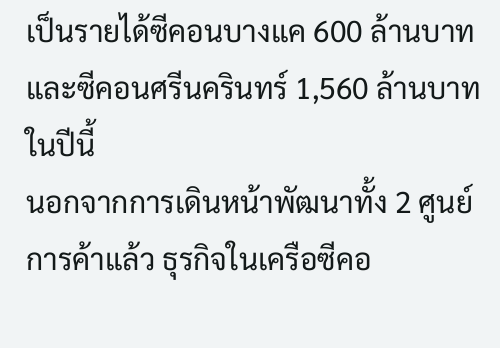เป็นรายได้ซีคอนบางแค 600 ล้านบาทและซีคอนศรีนครินทร์ 1,560 ล้านบาทในปีนี้
นอกจากการเดินหน้าพัฒนาทั้ง 2 ศูนย์การค้าแล้ว ธุรกิจในเครือซีคอ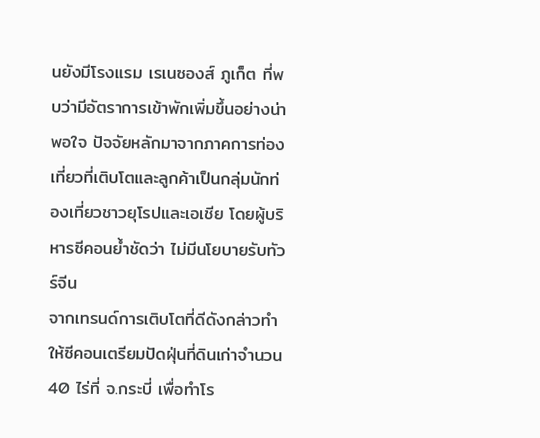นยังมีโรงแรม เรเนซองส์ ภูเก็ต ที่พบว่ามีอัตราการเข้าพักเพิ่มขึ้นอย่างน่าพอใจ ปัจจัยหลักมาจากภาคการท่องเที่ยวที่เติบโตและลูกค้าเป็นกลุ่มนักท่องเที่ยวชาวยุโรปและเอเชีย โดยผู้บริหารซีคอนย้ำชัดว่า ไม่มีนโยบายรับทัวร์จีน
จากเทรนด์การเติบโตที่ดีดังกล่าวทำให้ซีคอนเตรียมปัดฝุ่นที่ดินเก่าจำนวน 40 ไร่ที่ จ.กระบี่ เพื่อทำโร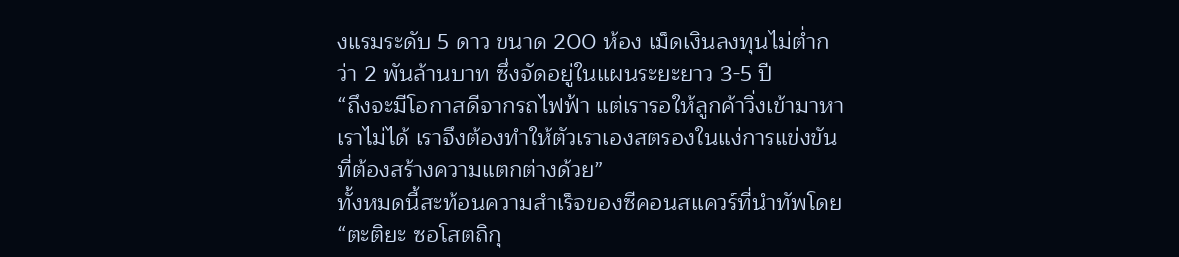งแรมระดับ 5 ดาว ขนาด 200 ห้อง เม็ดเงินลงทุนไม่ต่ำกว่า 2 พันล้านบาท ซึ่งจัดอยู่ในแผนระยะยาว 3-5 ปี
“ถึงจะมีโอกาสดีจากรถไฟฟ้า แต่เรารอให้ลูกค้าวิ่งเข้ามาหาเราไม่ได้ เราจึงต้องทำให้ตัวเราเองสตรองในแง่การแข่งขันที่ต้องสร้างความแตกต่างด้วย”
ทั้งหมดนี้สะท้อนความสำเร็จของซีคอนสแควร์ที่นำทัพโดย “ตะติยะ ซอโสตถิกุ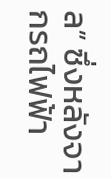ล” ซึ่งหลังจากรถไฟฟ้า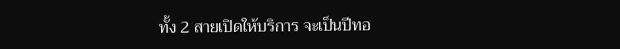ทั้ง 2 สายเปิดให้บริการ จะเป็นปีทอ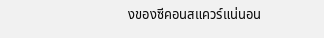งของซีคอนสแควร์แน่นอน